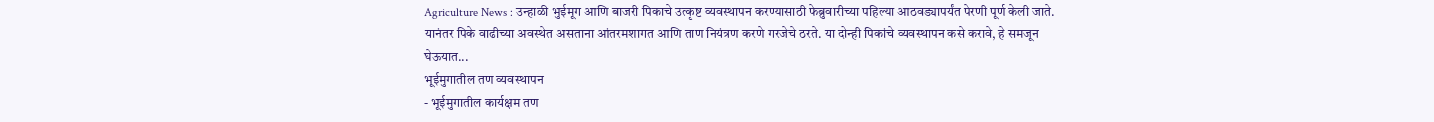Agriculture News : उन्हाळी भुईमूग आणि बाजरी पिकाचे उत्कृष्ट व्यवस्थापन करण्यासाठी फेब्रुवारीच्या पहिल्या आठवड्यापर्यंत पेरणी पूर्ण केली जाते. यानंतर पिके वाढीच्या अवस्थेत असताना आंतरमशागत आणि ताण नियंत्रण करणे गरजेचे ठरते. या दोन्ही पिकांचे व्यवस्थापन कसे करावे, हे समजून घेऊयात...
भूईमुगातील तण व्यवस्थापन
- भूईमुगातील कार्यक्षम तण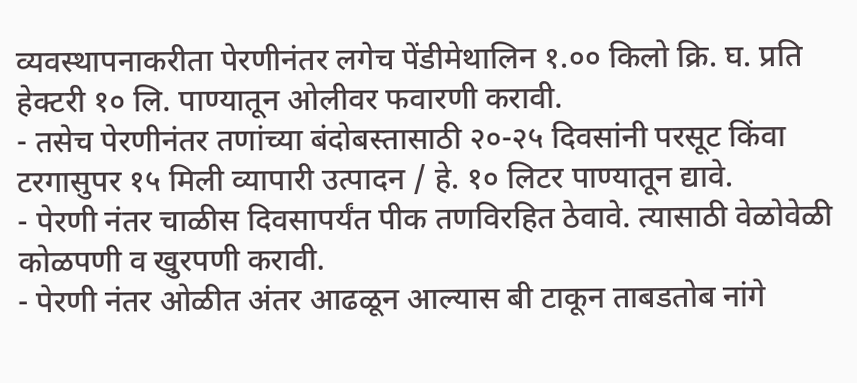व्यवस्थापनाकरीता पेरणीनंतर लगेच पेंडीमेथालिन १.०० किलो क्रि. घ. प्रति हेक्टरी १० लि. पाण्यातून ओलीवर फवारणी करावी.
- तसेच पेरणीनंतर तणांच्या बंदोबस्तासाठी २०-२५ दिवसांनी परसूट किंवा टरगासुपर १५ मिली व्यापारी उत्पादन / हे. १० लिटर पाण्यातून द्यावे.
- पेरणी नंतर चाळीस दिवसापर्यंत पीक तणविरहित ठेवावे. त्यासाठी वेळोवेळी कोळपणी व खुरपणी करावी.
- पेरणी नंतर ओळीत अंतर आढळून आल्यास बी टाकून ताबडतोब नांगे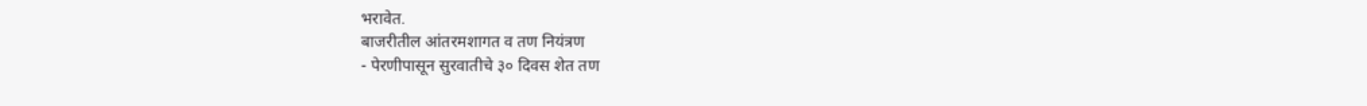भरावेत.
बाजरीतील आंतरमशागत व तण नियंत्रण
- पेरणीपासून सुरवातीचे ३० दिवस शेत तण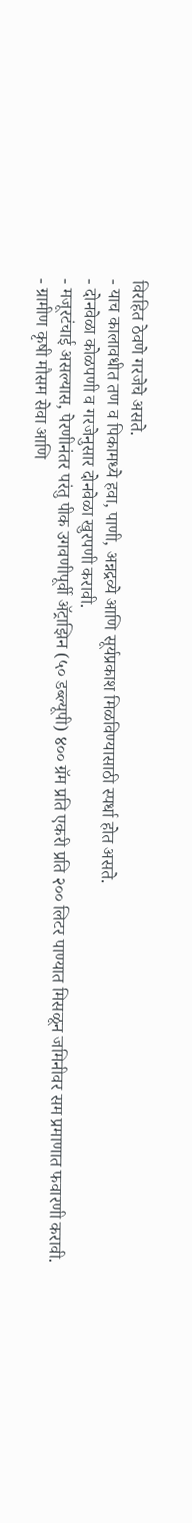विरहित ठेवणे गरजेचे असते.
- याच कालावधीत तण व पिकामध्ये हवा, पाणी, अन्नद्रव्ये आणि सूर्यप्रकाश मिळविण्यासाठी स्पर्धा होत असते.
- दोनवेळा कोळपणी व गरजेनुसार दोनवेळा खुरपणी करावी.
- मजूरटंचाई असल्यास, पेरणीनंतर परंतु पीक उगवणीपूर्वी ॲट्राझिन (५० डब्ल्यूपी) ४०० ग्रॅम प्रति एकरी प्रति २०० लिटर पाण्यात मिसळून जमिनीवर सम प्रमाणात फवारणी करावी.
- ग्रामीण कृषी मौसम सेवा आणि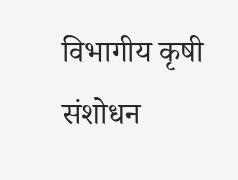विभागीय कृषी संशोधन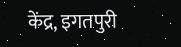केंद्र, इगतपुरी